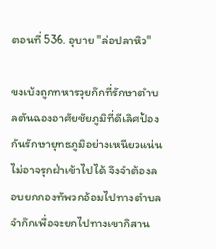ตอนที่ 536. อุบาย "ล่อปลาหิว"

ขงเบ้งถูกทหารวุยก๊กที่รักษาตำบลตันฉองอาศัยชัยภูมิที่ดีเลิศป้องกันรักษายุทธภูมิอย่างเหนียวแน่น ไม่อาจรุกฝ่าเข้าไปได้ จึงจำต้องลอบยกกองทัพวกอ้อมไปทางตำบลจำก๊กเพื่อจะยกไปทางเขากิสาน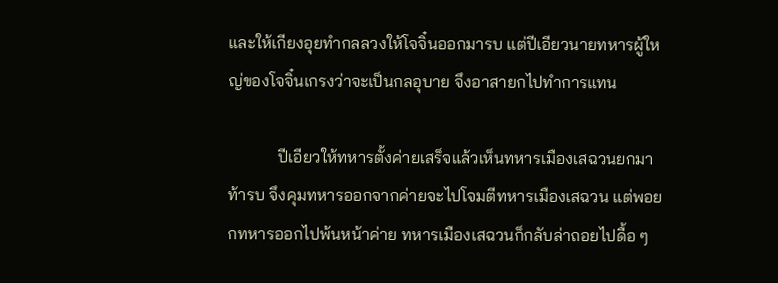และให้เกียงอุยทำกลลวงให้โจจิ๋นออกมารบ แต่ปีเอียวนายทหารผู้ใหญ่ของโจจิ๋นเกรงว่าจะเป็นกลอุบาย จึงอาสายกไปทำการแทน

            ปีเอียวให้ทหารตั้งค่ายเสร็จแล้วเห็นทหารเมืองเสฉวนยกมาท้ารบ จึงคุมทหารออกจากค่ายจะไปโจมตีทหารเมืองเสฉวน แต่พอยกทหารออกไปพ้นหน้าค่าย ทหารเมืองเสฉวนก็กลับล่าถอยไปดื้อ ๆ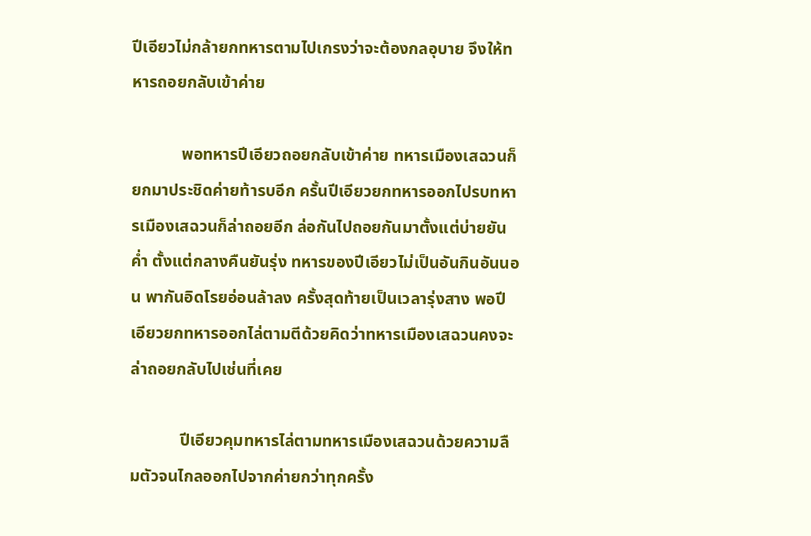ปีเอียวไม่กล้ายกทหารตามไปเกรงว่าจะต้องกลอุบาย จึงให้ทหารถอยกลับเข้าค่าย

            พอทหารปีเอียวถอยกลับเข้าค่าย ทหารเมืองเสฉวนก็ยกมาประชิดค่ายท้ารบอีก ครั้นปีเอียวยกทหารออกไปรบทหารเมืองเสฉวนก็ล่าถอยอีก ล่อกันไปถอยกันมาตั้งแต่บ่ายยันค่ำ ตั้งแต่กลางคืนยันรุ่ง ทหารของปีเอียวไม่เป็นอันกินอันนอน พากันอิดโรยอ่อนล้าลง ครั้งสุดท้ายเป็นเวลารุ่งสาง พอปีเอียวยกทหารออกไล่ตามตีด้วยคิดว่าทหารเมืองเสฉวนคงจะล่าถอยกลับไปเช่นที่เคย

            ปีเอียวคุมทหารไล่ตามทหารเมืองเสฉวนด้วยความลืมตัวจนไกลออกไปจากค่ายกว่าทุกครั้ง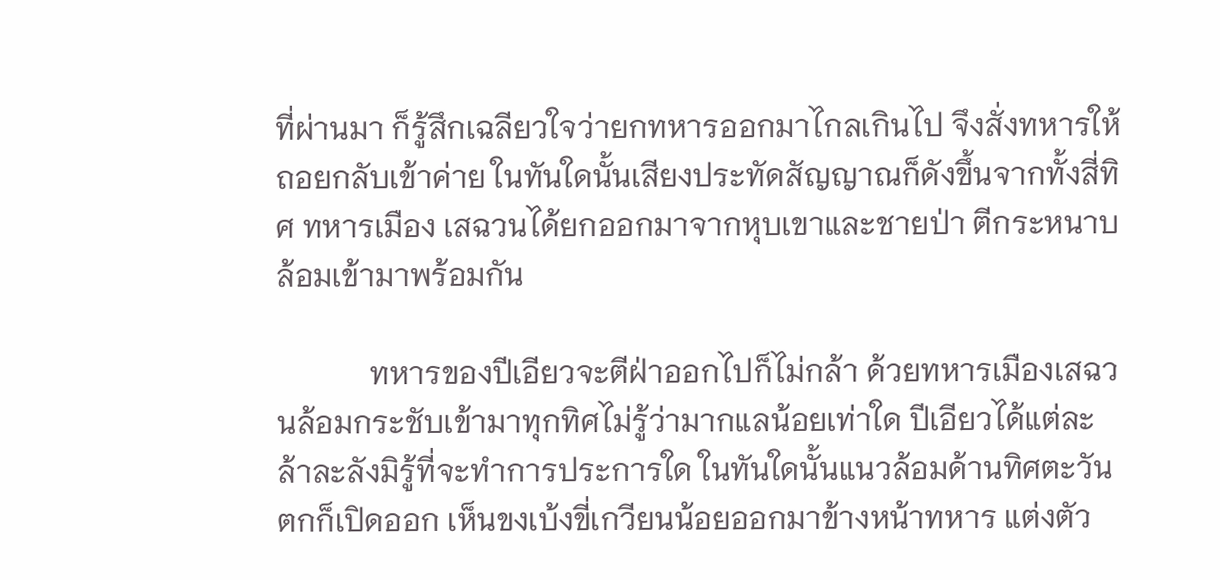ที่ผ่านมา ก็รู้สึกเฉลียวใจว่ายกทหารออกมาไกลเกินไป จึงสั่งทหารให้ถอยกลับเข้าค่าย ในทันใดนั้นเสียงประทัดสัญญาณก็ดังขึ้นจากทั้งสี่ทิศ ทหารเมือง เสฉวนได้ยกออกมาจากหุบเขาและชายป่า ตีกระหนาบล้อมเข้ามาพร้อมกัน

            ทหารของปีเอียวจะตีฝ่าออกไปก็ไม่กล้า ด้วยทหารเมืองเสฉวนล้อมกระชับเข้ามาทุกทิศไม่รู้ว่ามากแลน้อยเท่าใด ปีเอียวได้แต่ละล้าละลังมิรู้ที่จะทำการประการใด ในทันใดนั้นแนวล้อมด้านทิศตะวันตกก็เปิดออก เห็นขงเบ้งขี่เกวียนน้อยออกมาข้างหน้าทหาร แต่งตัว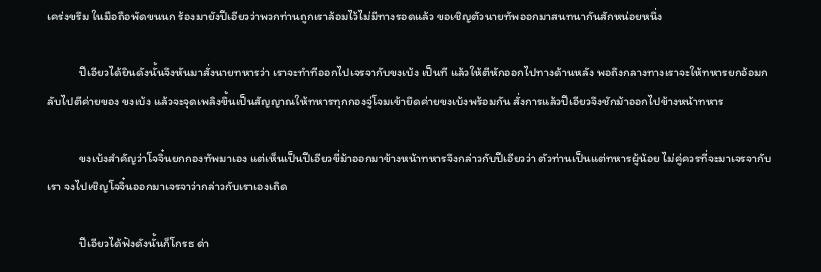เคร่งขรึม ในมือถือพัดขนนก ร้องมายังปีเอียวว่าพวกท่านถูกเราล้อมไว้ไม่มีทางรอดแล้ว ขอเชิญตัวนายทัพออกมาสนทนากันสักหน่อยหนึ่ง

            ปีเอียวได้ยินดังนั้นจึงหันมาสั่งนายทหารว่า เราจะทำทีออกไปเจรจากับขงเบ้ง เป็นที แล้วให้ตีหักออกไปทางด้านหลัง พอถึงกลางทางเราจะให้ทหารยกอ้อมกลับไปตีค่ายของ ขงเบ้ง แล้วจะจุดเพลิงขึ้นเป็นสัญญาณให้ทหารทุกกองจู่โจมเข้ายึดค่ายขงเบ้งพร้อมกัน สั่งการแล้วปีเอียวจึงชักม้าออกไปข้างหน้าทหาร

            ขงเบ้งสำคัญว่าโจจิ๋นยกกองทัพมาเอง แต่เห็นเป็นปีเอียวขี่ม้าออกมาข้างหน้าทหารจึงกล่าวกับปีเอียวว่า ตัวท่านเป็นแต่ทหารผู้น้อย ไม่คู่ควรที่จะมาเจรจากับเรา จงไปเชิญโจจิ๋นออกมาเจรจาว่ากล่าวกับเราเองเถิด

            ปีเอียวได้ฟังดังนั้นก็โกรธ ด่า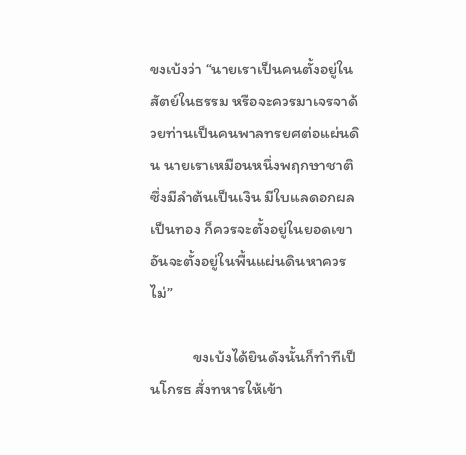ขงเบ้งว่า “นายเราเป็นคนตั้งอยู่ในสัตย์ในธรรม หรือจะควรมาเจรจาด้วยท่านเป็นคนพาลทรยศต่อแผ่นดิน นายเราเหมือนหนึ่งพฤกษาชาติซึ่งมีลำต้นเป็นเงิน มีใบแลดอกผลเป็นทอง ก็ควรจะตั้งอยู่ในยอดเขา อันจะตั้งอยู่ในพื้นแผ่นดินหาควรไม่”

            ขงเบ้งได้ยินดังนั้นก็ทำทีเป็นโกรธ สั่งทหารให้เข้า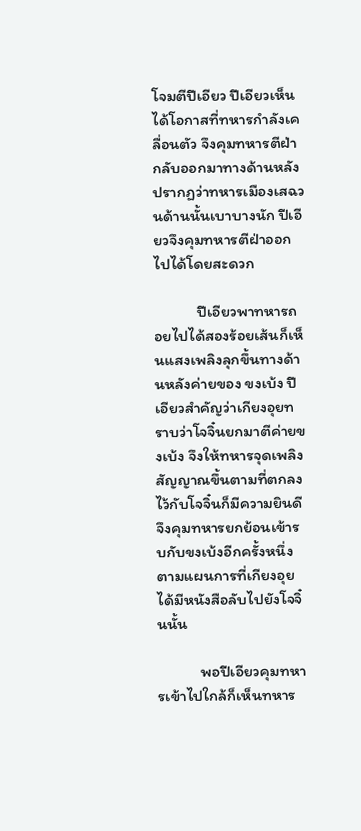โจมตีปีเอียว ปีเอียวเห็นได้โอกาสที่ทหารกำลังเคลื่อนตัว จึงคุมทหารตีฝ่ากลับออกมาทางด้านหลัง ปรากฏว่าทหารเมืองเสฉวนด้านนั้นเบาบางนัก ปีเอียวจึงคุมทหารตีฝ่าออกไปได้โดยสะดวก

            ปีเอียวพาทหารถอยไปได้สองร้อยเส้นก็เห็นแสงเพลิงลุกขึ้นทางด้านหลังค่ายของ ขงเบ้ง ปีเอียวสำคัญว่าเกียงอุยทราบว่าโจจิ๋นยกมาตีค่ายขงเบ้ง จึงให้ทหารจุดเพลิงสัญญาณขึ้นตามที่ตกลงไว้กับโจจิ๋นก็มีความยินดี จึงคุมทหารยกย้อนเข้ารบกับขงเบ้งอีกครั้งหนึ่งตามแผนการที่เกียงอุยได้มีหนังสือลับไปยังโจจิ๋นนั้น

            พอปีเอียวคุมทหารเข้าไปใกล้ก็เห็นทหาร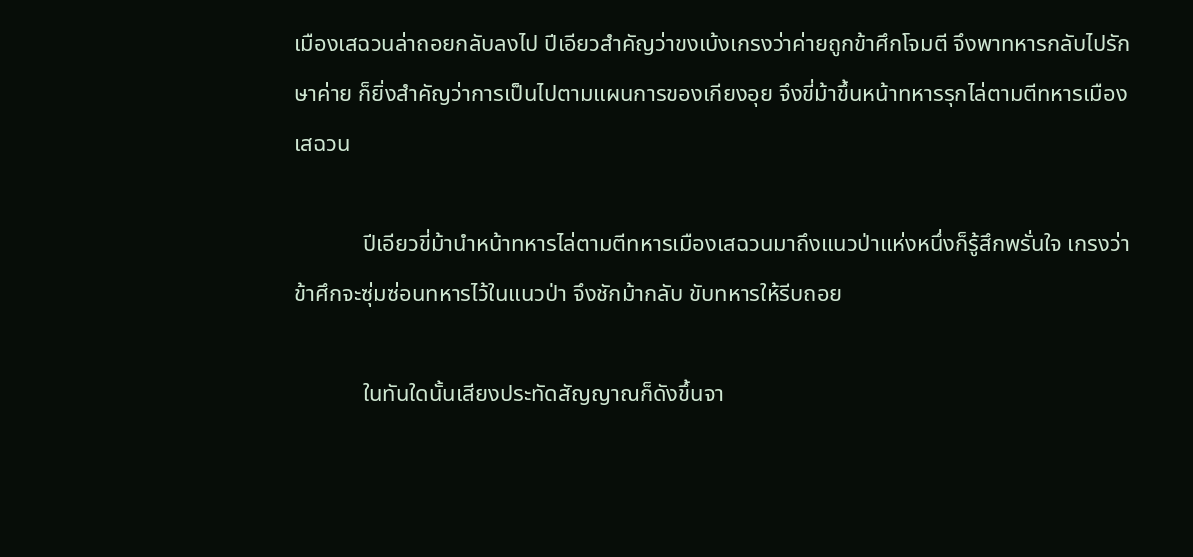เมืองเสฉวนล่าถอยกลับลงไป ปีเอียวสำคัญว่าขงเบ้งเกรงว่าค่ายถูกข้าศึกโจมตี จึงพาทหารกลับไปรักษาค่าย ก็ยิ่งสำคัญว่าการเป็นไปตามแผนการของเกียงอุย จึงขี่ม้าขึ้นหน้าทหารรุกไล่ตามตีทหารเมืองเสฉวน

            ปีเอียวขี่ม้านำหน้าทหารไล่ตามตีทหารเมืองเสฉวนมาถึงแนวป่าแห่งหนึ่งก็รู้สึกพรั่นใจ เกรงว่าข้าศึกจะซุ่มซ่อนทหารไว้ในแนวป่า จึงชักม้ากลับ ขับทหารให้รีบถอย

            ในทันใดนั้นเสียงประทัดสัญญาณก็ดังขึ้นจา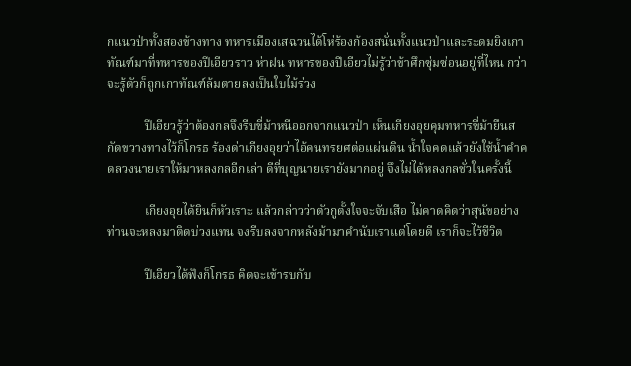กแนวป่าทั้งสองข้างทาง ทหารเมืองเสฉวนได้โห่ร้องก้องสนั่นทั้งแนวป่าและระดมยิงเกาทัณฑ์มาที่ทหารของปีเอียวราว ห่าฝน ทหารของปีเอียวไม่รู้ว่าข้าศึกซุ่มซ่อนอยู่ที่ไหน กว่าจะรู้ตัวก็ถูกเกาทัณฑ์ล้มตายลงเป็นใบไม้ร่วง

            ปีเอียวรู้ว่าต้องกลจึงรีบขี่ม้าหนีออกจากแนวป่า เห็นเกียงอุยคุมทหารขี่ม้ายืนสกัดขวางทางไว้ก็โกรธ ร้องด่าเกียงอุยว่าไอ้คนทรยศต่อแผ่นดิน น้ำใจคดแล้วยังใช้น้ำคำคดลวงนายเราให้มาหลงกลอีกเล่า ดีที่บุญนายเรายังมากอยู่ จึงไม่ได้หลงกลชั่วในครั้งนี้

            เกียงอุยได้ยินก็หัวเราะ แล้วกล่าวว่าตัวกูตั้งใจจะจับเสือ ไม่คาดคิดว่าสุนัขอย่างท่านจะหลงมาติดบ่วงแทน จงรีบลงจากหลังม้ามาคำนับเราแต่โดยดี เราก็จะไว้ชีวิต

            ปีเอียวได้ฟังก็โกรธ คิดจะเข้ารบกับ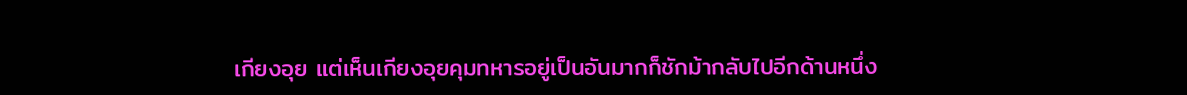เกียงอุย แต่เห็นเกียงอุยคุมทหารอยู่เป็นอันมากก็ชักม้ากลับไปอีกด้านหนึ่ง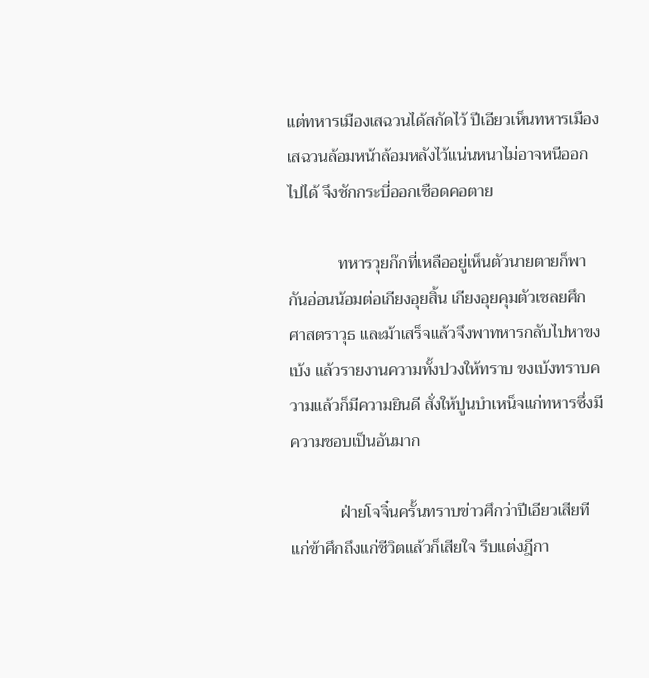แต่ทหารเมืองเสฉวนได้สกัดไว้ ปีเอียวเห็นทหารเมืองเสฉวนล้อมหน้าล้อมหลังไว้แน่นหนาไม่อาจหนีออกไปได้ จึงชักกระบี่ออกเชือดคอตาย

            ทหารวุยก๊กที่เหลืออยู่เห็นตัวนายตายก็พากันอ่อนน้อมต่อเกียงอุยสิ้น เกียงอุยคุมตัวเชลยศึก ศาสตราวุธ และม้าเสร็จแล้วจึงพาทหารกลับไปหาขงเบ้ง แล้วรายงานความทั้งปวงให้ทราบ ขงเบ้งทราบความแล้วก็มีความยินดี สั่งให้ปูนบำเหน็จแก่ทหารซึ่งมีความชอบเป็นอันมาก

            ฝ่ายโจจิ๋นครั้นทราบข่าวศึกว่าปีเอียวเสียทีแก่ข้าศึกถึงแก่ชีวิตแล้วก็เสียใจ รีบแต่งฎีกา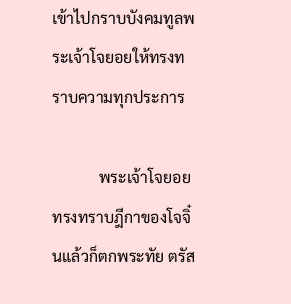เข้าไปกราบบังคมทูลพระเจ้าโจยอยให้ทรงทราบความทุกประการ

            พระเจ้าโจยอยทรงทราบฎีกาของโจจิ๋นแล้วก็ตกพระทัย ตรัส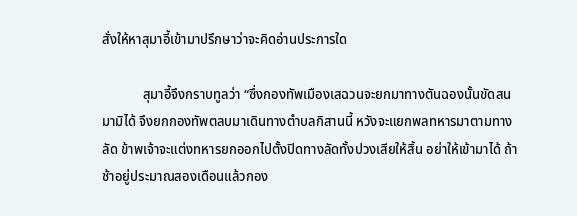สั่งให้หาสุมาอี้เข้ามาปรึกษาว่าจะคิดอ่านประการใด

            สุมาอี้จึงกราบทูลว่า “ซึ่งกองทัพเมืองเสฉวนจะยกมาทางตันฉองนั้นขัดสนมามิได้ จึงยกกองทัพตลบมาเดินทางตำบลกิสานนี้ หวังจะแยกพลทหารมาตามทางลัด ข้าพเจ้าจะแต่งทหารยกออกไปตั้งปิดทางลัดทั้งปวงเสียให้สิ้น อย่าให้เข้ามาได้ ถ้าช้าอยู่ประมาณสองเดือนแล้วกอง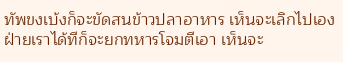ทัพขงเบ้งก็จะขัดสนข้าวปลาอาหาร เห็นจะเลิกไปเอง ฝ่ายเราได้ทีก็จะยกทหารโจมตีเอา เห็นจะ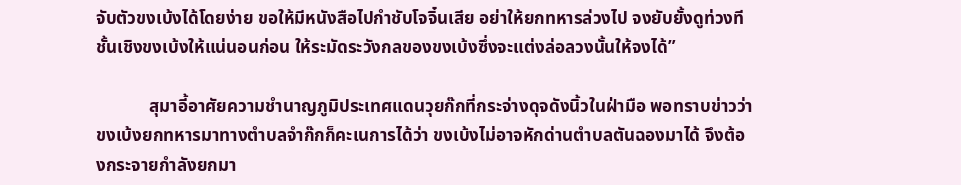จับตัวขงเบ้งได้โดยง่าย ขอให้มีหนังสือไปกำชับโจจิ๋นเสีย อย่าให้ยกทหารล่วงไป จงยับยั้งดูท่วงทีชั้นเชิงขงเบ้งให้แน่นอนก่อน ให้ระมัดระวังกลของขงเบ้งซึ่งจะแต่งล่อลวงนั้นให้จงได้”

            สุมาอี้อาศัยความชำนาญภูมิประเทศแดนวุยก๊กที่กระจ่างดุจดังนิ้วในฝ่ามือ พอทราบข่าวว่าขงเบ้งยกทหารมาทางตำบลจำก๊กก็คะเนการได้ว่า ขงเบ้งไม่อาจหักด่านตำบลตันฉองมาได้ จึงต้องกระจายกำลังยกมา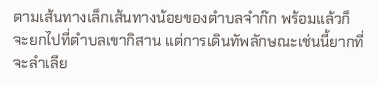ตามเส้นทางเล็กเส้นทางน้อยของตำบลจำก๊ก พร้อมแล้วก็จะยกไปที่ตำบลเขากิสาน แต่การเดินทัพลักษณะเช่นนี้ยากที่จะลำเลีย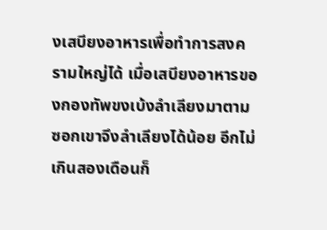งเสบียงอาหารเพื่อทำการสงครามใหญ่ได้ เมื่อเสบียงอาหารของกองทัพขงเบ้งลำเลียงมาตามซอกเขาจึงลำเลียงได้น้อย อีกไม่เกินสองเดือนก็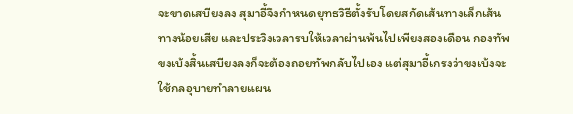จะขาดเสบียงลง สุมาอี้จึงกำหนดยุทธวิธีตั้งรับโดยสกัดเส้นทางเล็กเส้นทางน้อยเสีย และประวิงเวลารบให้เวลาผ่านพ้นไปเพียงสองเดือน กองทัพขงเบ้งสิ้นเสบียงลงก็จะต้องถอยทัพกลับไปเอง แต่สุมาอี้เกรงว่าขงเบ้งจะใช้กลอุบายทำลายแผน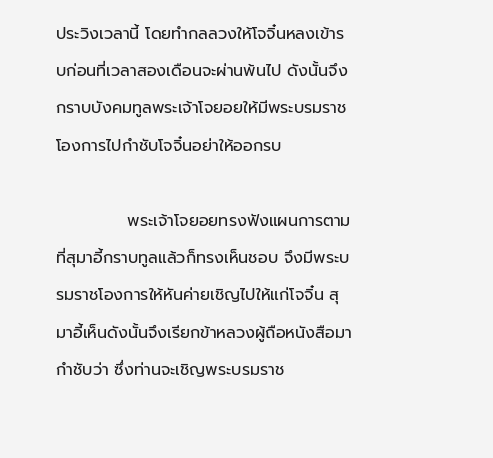ประวิงเวลานี้ โดยทำกลลวงให้โจจิ๋นหลงเข้ารบก่อนที่เวลาสองเดือนจะผ่านพ้นไป ดังนั้นจึงกราบบังคมทูลพระเจ้าโจยอยให้มีพระบรมราชโองการไปกำชับโจจิ๋นอย่าให้ออกรบ

            พระเจ้าโจยอยทรงฟังแผนการตามที่สุมาอี้กราบทูลแล้วก็ทรงเห็นชอบ จึงมีพระบรมราชโองการให้หันค่ายเชิญไปให้แก่โจจิ๋น สุมาอี้เห็นดังนั้นจึงเรียกข้าหลวงผู้ถือหนังสือมากำชับว่า ซึ่งท่านจะเชิญพระบรมราช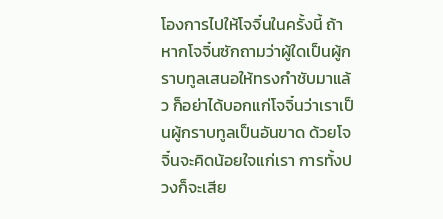โองการไปให้โจจิ๋นในครั้งนี้ ถ้าหากโจจิ๋นซักถามว่าผู้ใดเป็นผู้กราบทูลเสนอให้ทรงกำชับมาแล้ว ก็อย่าได้บอกแก่โจจิ๋นว่าเราเป็นผู้กราบทูลเป็นอันขาด ด้วยโจจิ๋นจะคิดน้อยใจแก่เรา การทั้งปวงก็จะเสีย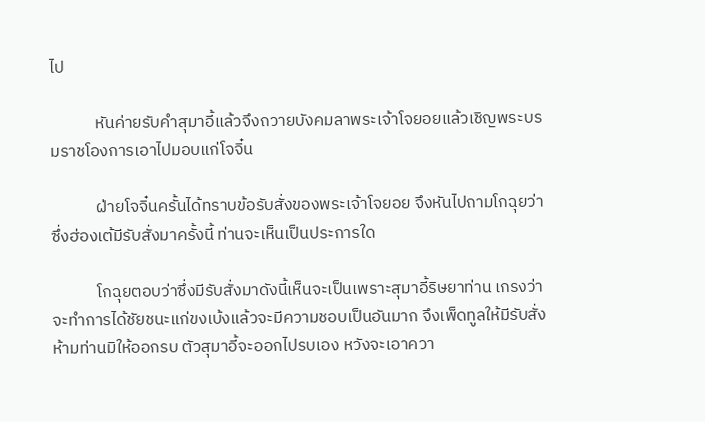ไป

            หันค่ายรับคำสุมาอี้แล้วจึงถวายบังคมลาพระเจ้าโจยอยแล้วเชิญพระบรมราชโองการเอาไปมอบแก่โจจิ๋น

            ฝ่ายโจจิ๋นครั้นได้ทราบข้อรับสั่งของพระเจ้าโจยอย จึงหันไปถามโกฉุยว่าซึ่งฮ่องเต้มีรับสั่งมาครั้งนี้ ท่านจะเห็นเป็นประการใด

            โกฉุยตอบว่าซึ่งมีรับสั่งมาดังนี้เห็นจะเป็นเพราะสุมาอี้ริษยาท่าน เกรงว่าจะทำการได้ชัยชนะแก่ขงเบ้งแล้วจะมีความชอบเป็นอันมาก จึงเพ็ดทูลให้มีรับสั่งห้ามท่านมิให้ออกรบ ตัวสุมาอี้จะออกไปรบเอง หวังจะเอาควา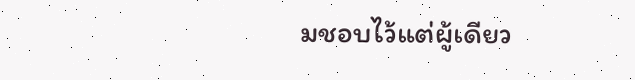มชอบไว้แต่ผู้เดียว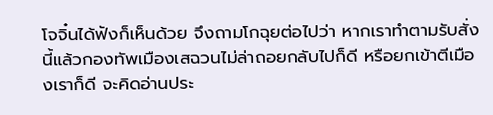โจจิ๋นได้ฟังก็เห็นด้วย จึงถามโกฉุยต่อไปว่า หากเราทำตามรับสั่งนี้แล้วกองทัพเมืองเสฉวนไม่ล่าถอยกลับไปก็ดี หรือยกเข้าตีเมืองเราก็ดี จะคิดอ่านประ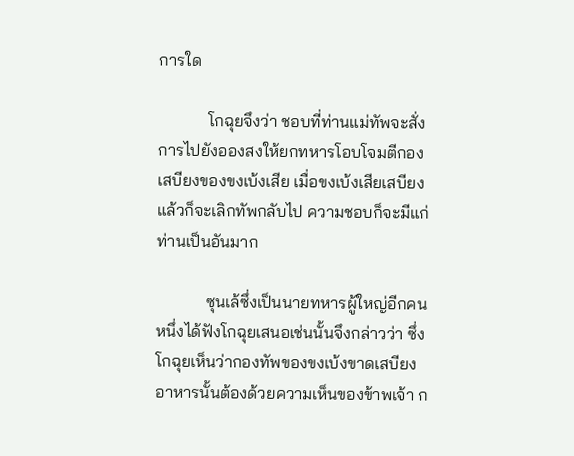การใด

            โกฉุยจึงว่า ชอบที่ท่านแม่ทัพจะสั่งการไปยังอองสงให้ยกทหารโอบโจมตีกองเสบียงของขงเบ้งเสีย เมื่อขงเบ้งเสียเสบียงแล้วก็จะเลิกทัพกลับไป ความชอบก็จะมีแก่ท่านเป็นอันมาก

            ซุนเล้ซึ่งเป็นนายทหารผู้ใหญ่อีกคนหนึ่งได้ฟังโกฉุยเสนอเช่นนั้นจึงกล่าวว่า ซึ่งโกฉุยเห็นว่ากองทัพของขงเบ้งขาดเสบียงอาหารนั้นต้องด้วยความเห็นของข้าพเจ้า ก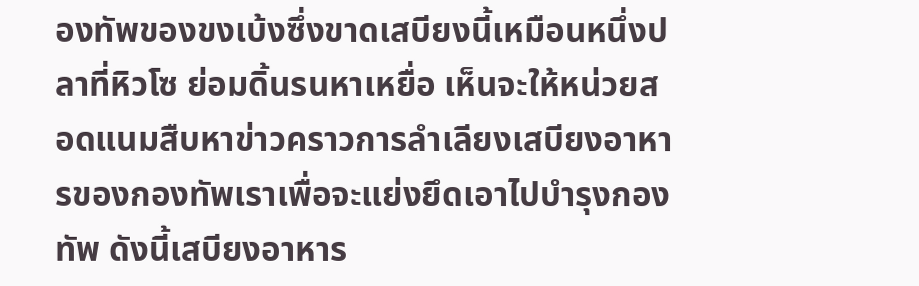องทัพของขงเบ้งซึ่งขาดเสบียงนี้เหมือนหนึ่งปลาที่หิวโซ ย่อมดิ้นรนหาเหยื่อ เห็นจะให้หน่วยสอดแนมสืบหาข่าวคราวการลำเลียงเสบียงอาหารของกองทัพเราเพื่อจะแย่งยึดเอาไปบำรุงกองทัพ ดังนี้เสบียงอาหาร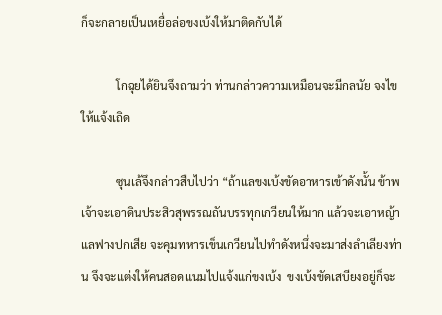ก็จะกลายเป็นเหยื่อล่อขงเบ้งให้มาติดกับได้

            โกฉุยได้ยินจึงถามว่า ท่านกล่าวความเหมือนจะมีกลนัย จงไขให้แจ้งเถิด

            ซุนเล้จึงกล่าวสืบไปว่า “ถ้าแลขงเบ้งขัดอาหารเข้าดังนั้น ข้าพเจ้าจะเอาดินประสิวสุพรรณถันบรรทุกเกวียนให้มาก แล้วจะเอาหญ้าแลฟางปกเสีย จะคุมทหารเข็นเกวียนไปทำดังหนึ่งจะมาส่งลำเลียงท่าน จึงจะแต่งให้คนสอดแนมไปแจ้งแก่ขงเบ้ง  ขงเบ้งขัดเสบียงอยู่ก็จะ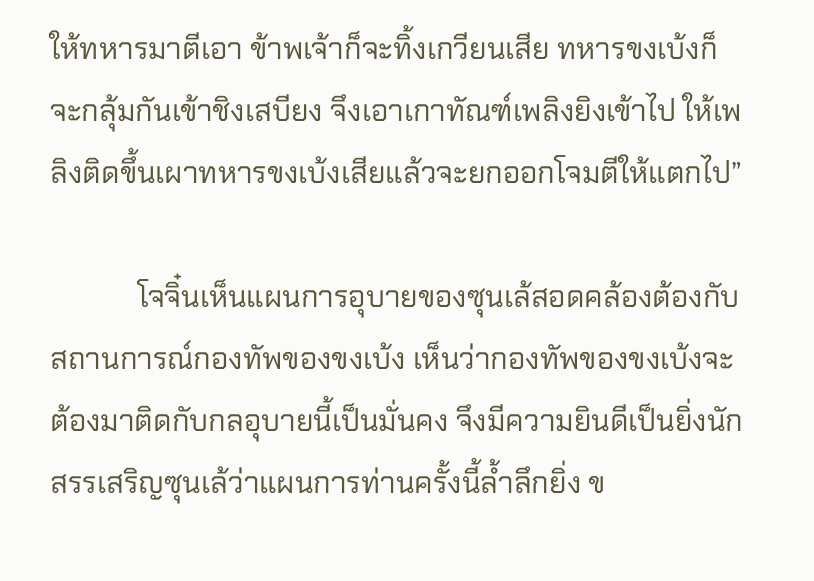ให้ทหารมาตีเอา ข้าพเจ้าก็จะทิ้งเกวียนเสีย ทหารขงเบ้งก็จะกลุ้มกันเข้าชิงเสบียง จึงเอาเกาทัณฑ์เพลิงยิงเข้าไป ให้เพลิงติดขึ้นเผาทหารขงเบ้งเสียแล้วจะยกออกโจมตีให้แตกไป”

            โจจิ๋นเห็นแผนการอุบายของซุนเล้สอดคล้องต้องกับสถานการณ์กองทัพของขงเบ้ง เห็นว่ากองทัพของขงเบ้งจะต้องมาติดกับกลอุบายนี้เป็นมั่นคง จึงมีความยินดีเป็นยิ่งนัก สรรเสริญซุนเล้ว่าแผนการท่านครั้งนี้ล้ำลึกยิ่ง ข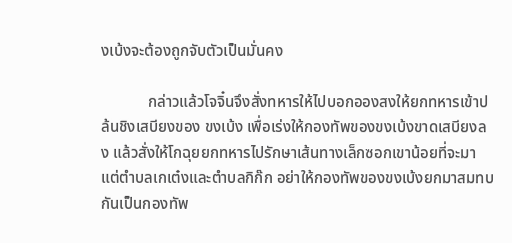งเบ้งจะต้องถูกจับตัวเป็นมั่นคง

            กล่าวแล้วโจจิ๋นจึงสั่งทหารให้ไปบอกอองสงให้ยกทหารเข้าปล้นชิงเสบียงของ ขงเบ้ง เพื่อเร่งให้กองทัพของขงเบ้งขาดเสบียงลง แล้วสั่งให้โกฉุยยกทหารไปรักษาเส้นทางเล็กซอกเขาน้อยที่จะมาแต่ตำบลเกเต๋งและตำบลกิก๊ก อย่าให้กองทัพของขงเบ้งยกมาสมทบกันเป็นกองทัพ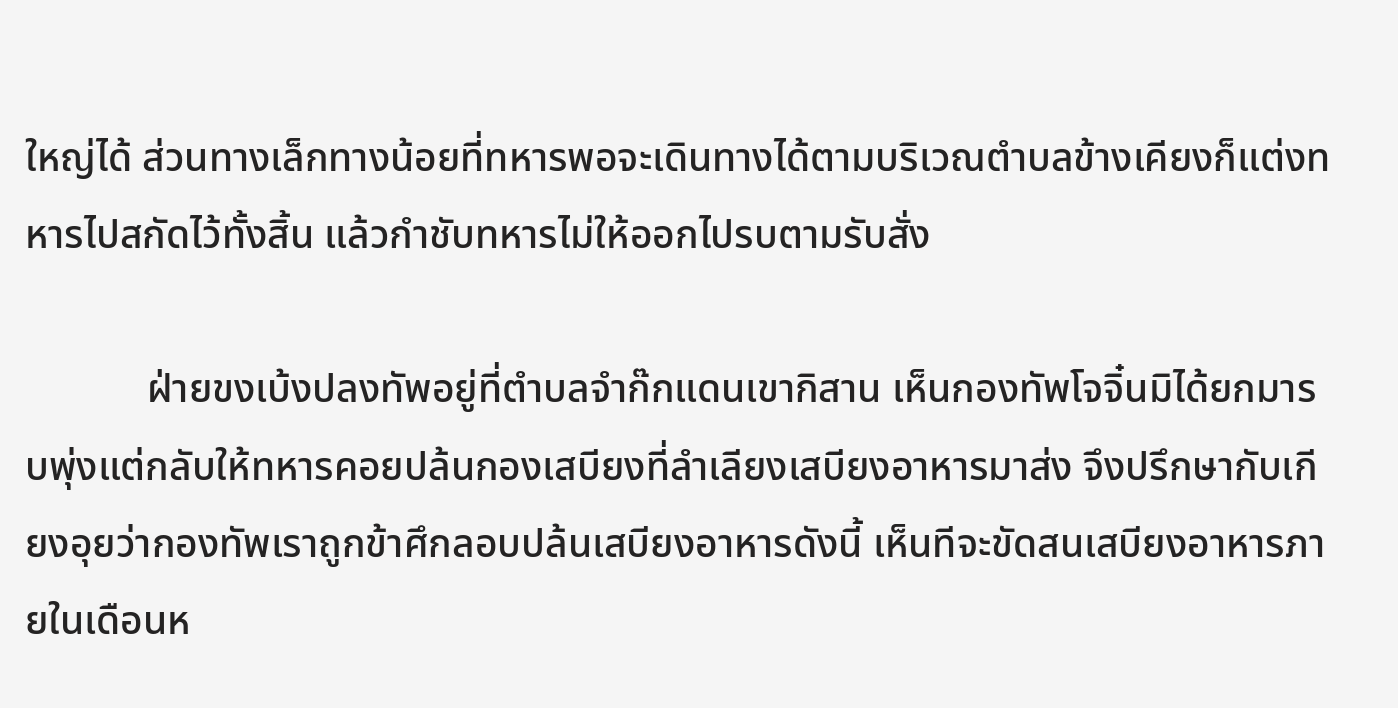ใหญ่ได้ ส่วนทางเล็กทางน้อยที่ทหารพอจะเดินทางได้ตามบริเวณตำบลข้างเคียงก็แต่งทหารไปสกัดไว้ทั้งสิ้น แล้วกำชับทหารไม่ให้ออกไปรบตามรับสั่ง

            ฝ่ายขงเบ้งปลงทัพอยู่ที่ตำบลจำก๊กแดนเขากิสาน เห็นกองทัพโจจิ๋นมิได้ยกมารบพุ่งแต่กลับให้ทหารคอยปล้นกองเสบียงที่ลำเลียงเสบียงอาหารมาส่ง จึงปรึกษากับเกียงอุยว่ากองทัพเราถูกข้าศึกลอบปล้นเสบียงอาหารดังนี้ เห็นทีจะขัดสนเสบียงอาหารภายในเดือนห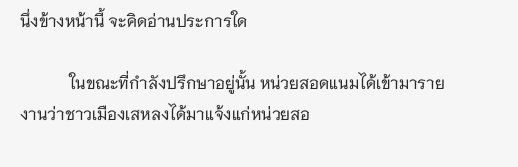นึ่งข้างหน้านี้ จะคิดอ่านประการใด

            ในขณะที่กำลังปรึกษาอยู่นั้น หน่วยสอดแนมได้เข้ามารายงานว่าชาวเมืองเสหลงได้มาแจ้งแก่หน่วยสอ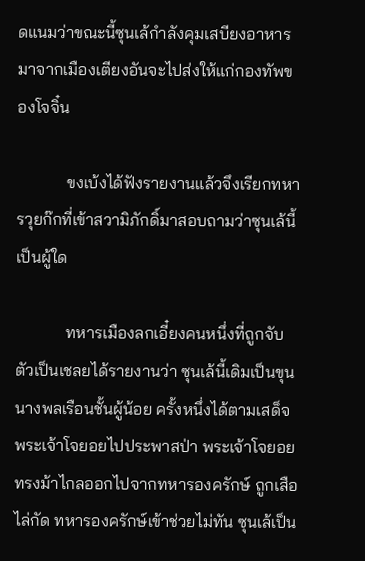ดแนมว่าขณะนี้ซุนเล้กำลังคุมเสบียงอาหารมาจากเมืองเตียงอันจะไปส่งให้แก่กองทัพของโจจิ๋น

            ขงเบ้งได้ฟังรายงานแล้วจึงเรียกทหารวุยก๊กที่เข้าสวามิภักดิ์มาสอบถามว่าซุนเล้นี้เป็นผู้ใด

            ทหารเมืองลกเอี๋ยงคนหนึ่งที่ถูกจับตัวเป็นเชลยได้รายงานว่า ซุนเล้นี้เดิมเป็นขุนนางพลเรือนชั้นผู้น้อย ครั้งหนึ่งได้ตามเสด็จพระเจ้าโจยอยไปประพาสป่า พระเจ้าโจยอยทรงม้าไกลออกไปจากทหารองครักษ์ ถูกเสือไล่กัด ทหารองครักษ์เข้าช่วยไม่ทัน ซุนเล้เป็น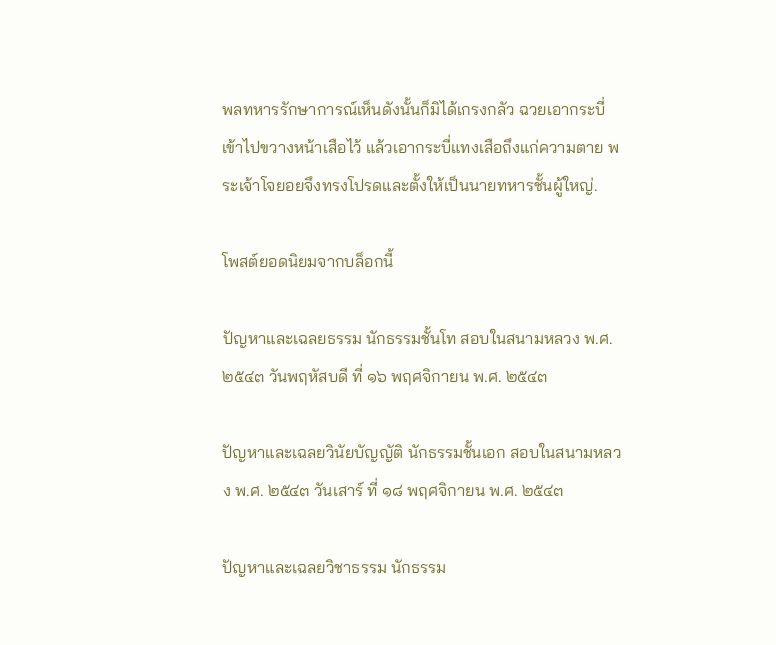พลทหารรักษาการณ์เห็นดังนั้นก็มิได้เกรงกลัว ฉวยเอากระบี่เข้าไปขวางหน้าเสือไว้ แล้วเอากระบี่แทงเสือถึงแก่ความตาย พระเจ้าโจยอยจึงทรงโปรดและตั้งให้เป็นนายทหารชั้นผู้ใหญ่.

โพสต์ยอดนิยมจากบล็อกนี้

ปัญหาและเฉลยธรรม นักธรรมชั้นโท สอบในสนามหลวง พ.ศ. ๒๕๔๓ วันพฤหัสบดี ที่ ๑๖ พฤศจิกายน พ.ศ. ๒๕๔๓

ปัญหาและเฉลยวินัยบัญญัติ นักธรรมชั้นเอก สอบในสนามหลวง พ.ศ. ๒๕๔๓ วันเสาร์ ที่ ๑๘ พฤศจิกายน พ.ศ. ๒๕๔๓

ปัญหาและเฉลยวิชาธรรม นักธรรม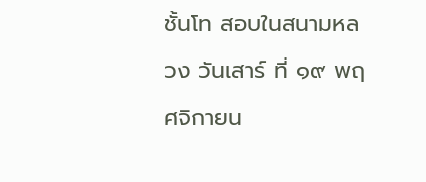ชั้นโท สอบในสนามหลวง วันเสาร์ ที่ ๑๙ พฤศจิกายน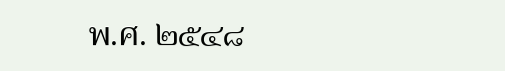พ.ศ. ๒๕๔๘